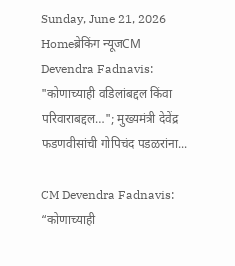Sunday, June 21, 2026
Homeब्रेकिंग न्यूजCM Devendra Fadnavis: "कोणाच्याही वडिलांबद्दल किंवा परिवाराबद्दल…"; मुख्यमंत्री देवेंद्र फडणवीसांची गोपिचंद पडळरांना...

CM Devendra Fadnavis: “कोणाच्याही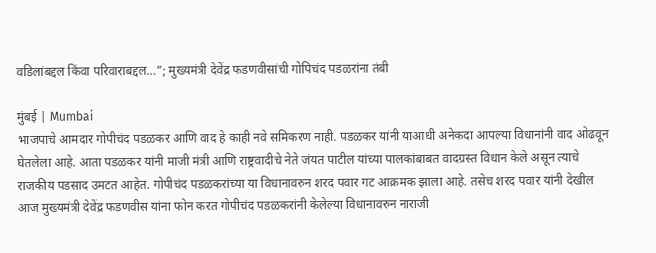वडिलांबद्दल किंवा परिवाराबद्दल…”; मुख्यमंत्री देवेंद्र फडणवीसांची गोपिचंद पडळरांना तंबी

मुंबई | Mumbai
भाजपाचे आमदार गोपीचंद पडळकर आणि वाद हे काही नवे समिकरण नाही. पडळकर यांनी याआधी अनेकदा आपल्या विधानांनी वाद ओढवून घेतलेला आहे. आता पडळकर यांनी माजी मंत्री आणि राष्ट्रवादीचे नेते जंयत पाटील यांच्या पालकांबाबत वादग्रस्त विधान केले असून त्याचे राजकीय पडसाद उमटत आहेत. गोपीचंद पडळकरांच्या या विधानावरुन शरद पवार गट आक्रमक झाला आहे. तसेच शरद पवार यांनी देखील आज मुख्यमंत्री देवेंद्र फडणवीस यांना फोन करत गोपीचंद पडळकरांनी केलेल्या विधानावरुन नाराजी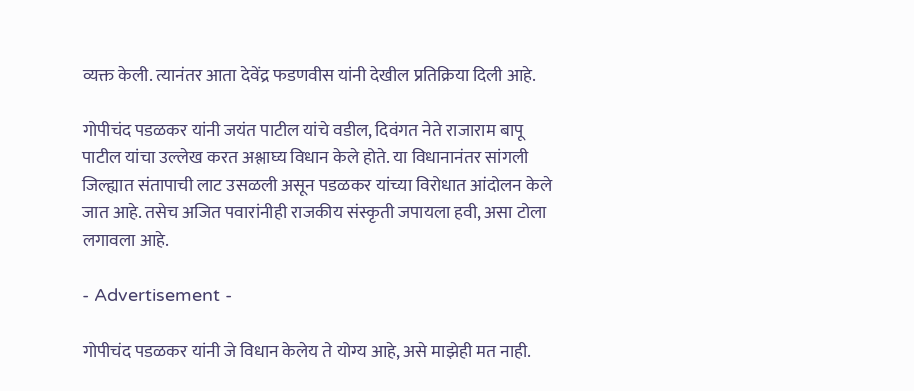व्यक्त केली. त्यानंतर आता देवेंद्र फडणवीस यांनी देखील प्रतिक्रिया दिली आहे.

गोपीचंद पडळकर यांनी जयंत पाटील यांचे वडील, दिवंगत नेते राजाराम बापू पाटील यांचा उल्लेख करत अश्लाघ्य विधान केले होते. या विधानानंतर सांगली जिल्ह्यात संतापाची लाट उसळली असून पडळकर यांच्या विरोधात आंदोलन केले जात आहे. तसेच अजित पवारांनीही राजकीय संस्कृती जपायला हवी, असा टोला लगावला आहे.

- Advertisement -

गोपीचंद पडळकर यांनी जे विधान केलेय ते योग्य आहे, असे माझेही मत नाही.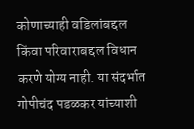कोणाच्याही वडिलांबद्दल किंवा परिवाराबद्दल विधान करणे योग्य नाही. या संदर्भात गोपीचंद पडळकर यांच्याशी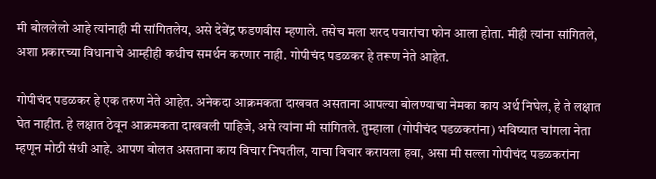मी बोललेलो आहे त्यांनाही मी सांगितलेय, असे देवेंद्र फडणवीस म्हणाले. तसेच मला शरद पवारांचा फोन आला होता. मीही त्यांना सांगितले, अशा प्रकारच्या विधानाचे आम्हीही कधीच समर्थन करणार नाही. गोपीचंद पडळकर हे तरूण नेते आहेत.

गोपीचंद पडळकर हे एक तरुण नेते आहेत. अनेकदा आक्रमकता दाखवत असताना आपल्या बोलण्याचा नेमका काय अर्थ निघेल, हे ते लक्षात घेत नाहीत. हे लक्षात ठेवून आक्रमकता दाखवली पाहिजे, असे त्यांना मी सांगितले. तुम्हाला (गोपीचंद पडळकरांना) भविष्यात चांगला नेता म्हणून मोठी संधी आहे. आपण बोलत असताना काय विचार निघतील, याचा विचार करायला हवा, असा मी सल्ला गोपीचंद पडळकरांना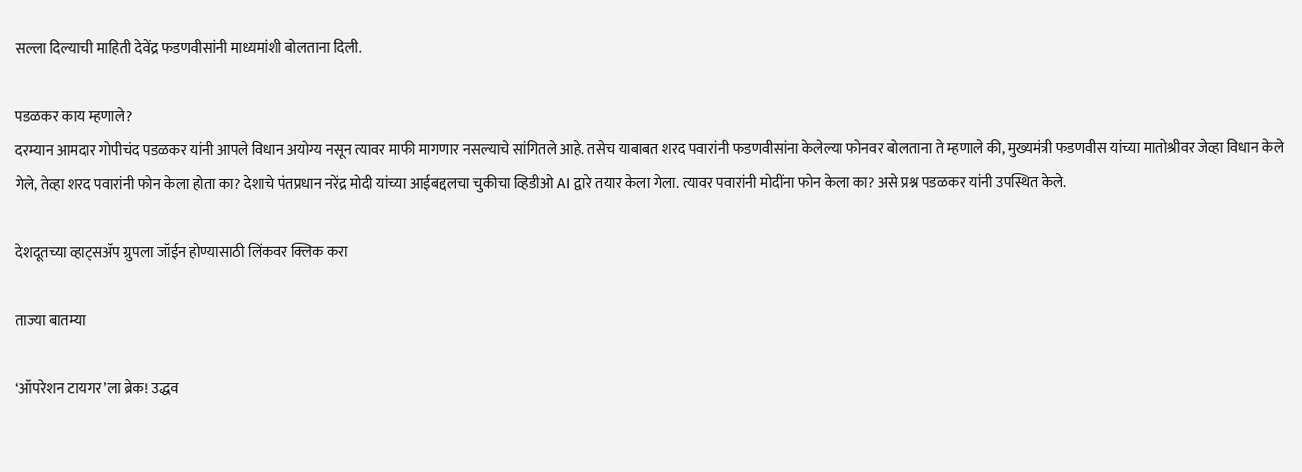सल्ला दिल्याची माहिती देवेंद्र फडणवीसांनी माध्यमांशी बोलताना दिली.

पडळकर काय म्हणाले?
दरम्यान आमदार गोपीचंद पडळकर यांनी आपले विधान अयोग्य नसून त्यावर माफी मागणार नसल्याचे सांगितले आहे. तसेच याबाबत शरद पवारांनी फडणवीसांना केलेल्या फोनवर बोलताना ते म्हणाले की, मुख्यमंत्री फडणवीस यांच्या मातोश्रीवर जेव्हा विधान केले गेले, तेव्हा शरद पवारांनी फोन केला होता का? देशाचे पंतप्रधान नरेंद्र मोदी यांच्या आईबद्दलचा चुकीचा व्हिडीओ AI द्वारे तयार केला गेला. त्यावर पवारांनी मोदींना फोन केला का? असे प्रश्न पडळकर यांनी उपस्थित केले.

देशदूतच्या व्हाट्सॲप ग्रुपला जॉईन होण्यासाठी लिंकवर क्लिक करा

ताज्या बातम्या

‘ऑपरेशन टायगर’ला ब्रेक! उद्धव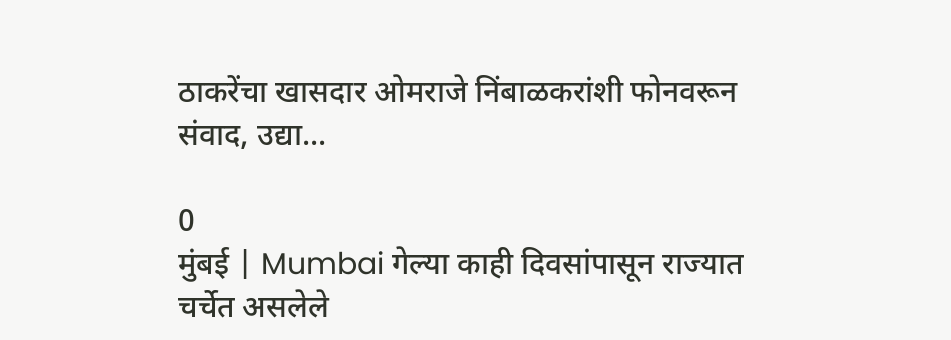ठाकरेंचा खासदार ओमराजे निंबाळकरांशी फोनवरून संवाद, उद्या...

0
मुंबई | Mumbai गेल्या काही दिवसांपासून राज्यात चर्चेत असलेले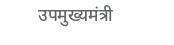उपमुख्यमंत्री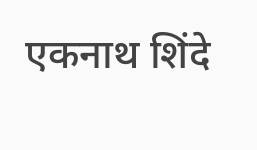एकनाथ शिंदे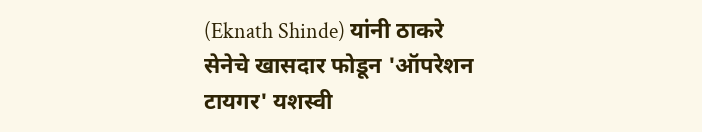(Eknath Shinde) यांनी ठाकरे सेनेचे खासदार फोडून 'ऑपरेशन टायगर' यशस्वी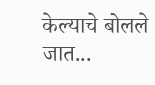केल्याचे बोलले जात...